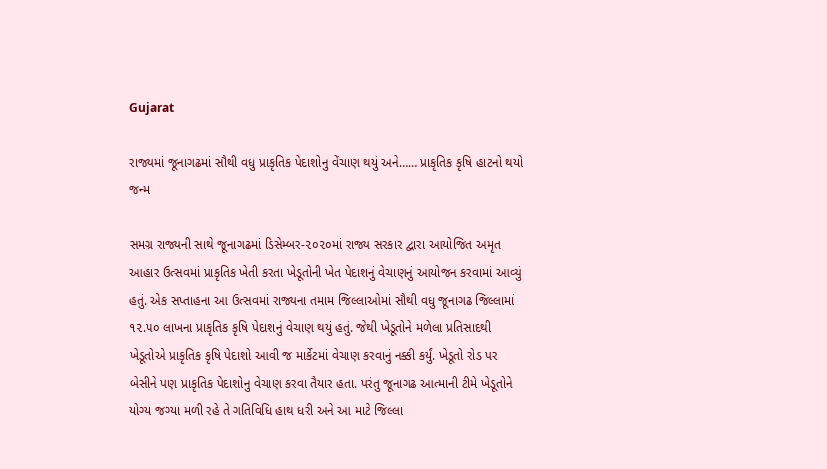Gujarat

રાજ્યમાં જૂનાગઢમાં સૌથી વધુ પ્રાકૃતિક પેદાશોનુ વેંચાણ થયું અને…… પ્રાકૃતિક કૃષિ હાટનો થયો જન્મ

સમગ્ર રાજ્યની સાથે જૂનાગઢમાં ડિસેમ્બર-૨૦૨૦માં રાજ્ય સરકાર દ્વારા આયોજિત અમૃત આહાર ઉત્સવમાં પ્રાકૃતિક ખેતી કરતા ખેડૂતોની ખેત પેદાશનું વેચાણનું આયોજન કરવામાં આવ્યું હતું. એક સપ્તાહના આ ઉત્સવમાં રાજ્યના તમામ જિલ્લાઓમાં સૌથી વધુ જૂનાગઢ જિલ્લામાં ૧૨.૫૦ લાખના પ્રાકૃતિક કૃષિ પેદાશનું વેચાણ થયું હતું. જેથી ખેડૂતોને મળેલા પ્રતિસાદથી ખેડૂતોએ પ્રાકૃતિક કૃષિ પેદાશો આવી જ માર્કેટમાં વેચાણ કરવાનું નક્કી કર્યું. ખેડૂતો રોડ પર બેસીને પણ પ્રાકૃતિક પેદાશોનુ વેચાણ કરવા તૈયાર હતા. પરંતુ જૂનાગઢ આત્માની ટીમે ખેડૂતોને યોગ્ય જગ્યા મળી રહે તે ગતિવિધિ હાથ ધરી અને આ માટે જિલ્લા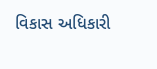વિકાસ અધિકારી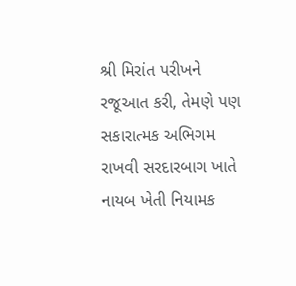શ્રી મિરાંત પરીખને રજૂઆત કરી, તેમણે પણ સકારાત્મક અભિગમ રાખવી સરદારબાગ ખાતે નાયબ ખેતી નિયામક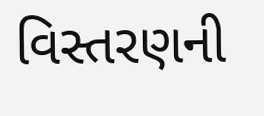વિસ્તરણની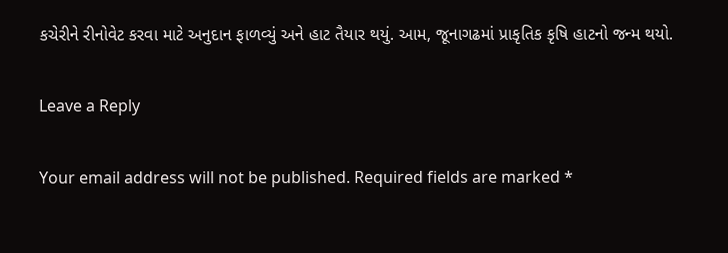કચેરીને રીનોવેટ કરવા માટે અનુદાન ફાળવ્યું અને હાટ તૈયાર થયું. આમ, જૂનાગઢમાં પ્રાકૃતિક કૃષિ હાટનો જન્મ થયો.

Leave a Reply

Your email address will not be published. Required fields are marked *